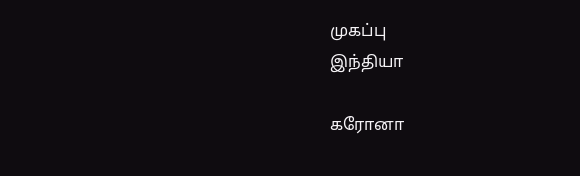முகப்பு
இந்தியா

கரோனா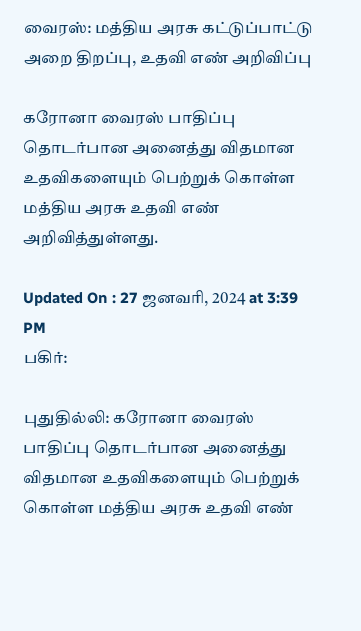வைரஸ்: மத்திய அரசு கட்டுப்பாட்டு அறை திறப்பு, உதவி எண் அறிவிப்பு

கரோனா வைரஸ் பாதிப்பு தொடர்பான அனைத்து விதமான உதவிகளையும் பெற்றுக் கொள்ள மத்திய அரசு உதவி எண் அறிவித்துள்ளது.

Updated On : 27 ஜனவரி, 2024 at 3:39 PM
பகிர்:

புதுதில்லி: கரோனா வைரஸ் பாதிப்பு தொடர்பான அனைத்து விதமான உதவிகளையும் பெற்றுக் கொள்ள மத்திய அரசு உதவி எண்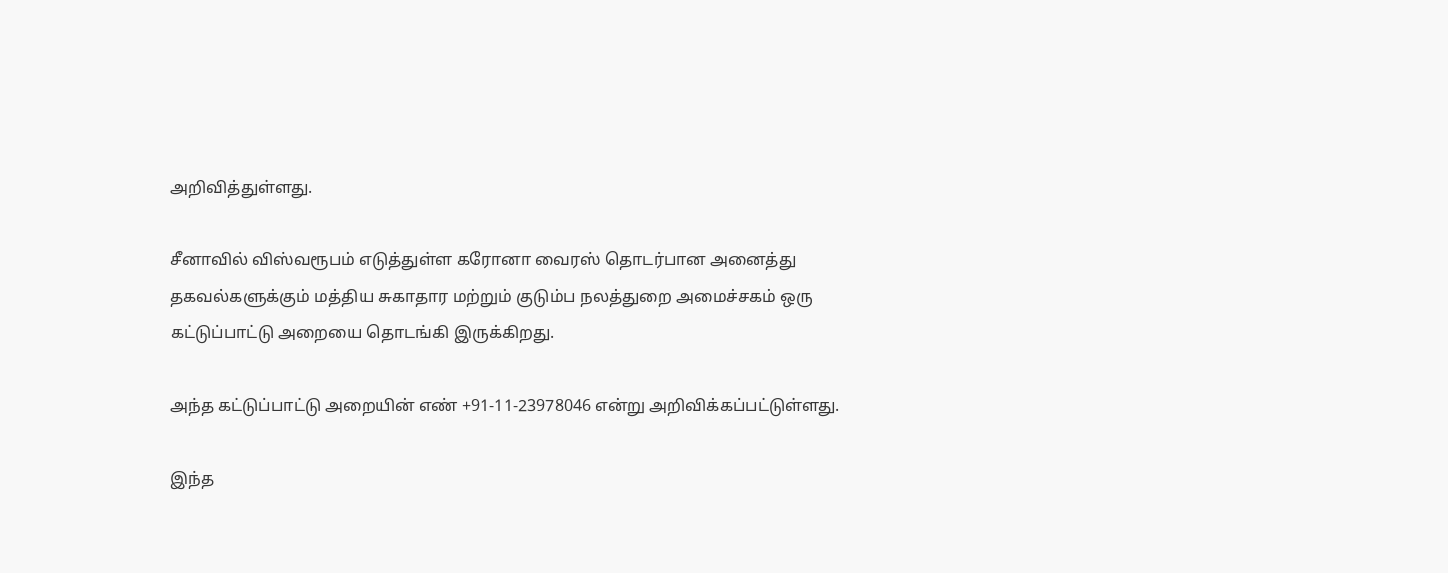அறிவித்துள்ளது.

சீனாவில் விஸ்வரூபம் எடுத்துள்ள கரோனா வைரஸ் தொடர்பான அனைத்து தகவல்களுக்கும் மத்திய சுகாதார மற்றும் குடும்ப நலத்துறை அமைச்சகம் ஒரு கட்டுப்பாட்டு அறையை தொடங்கி இருக்கிறது.

அந்த கட்டுப்பாட்டு அறையின் எண் +91-11-23978046 என்று அறிவிக்கப்பட்டுள்ளது.

இந்த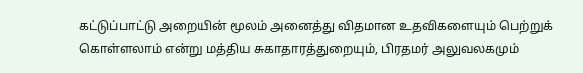கட்டுப்பாட்டு அறையின் மூலம் அனைத்து விதமான உதவிகளையும் பெற்றுக் கொள்ளலாம் என்று மத்திய சுகாதாரத்துறையும், பிரதமர் அலுவலகமும்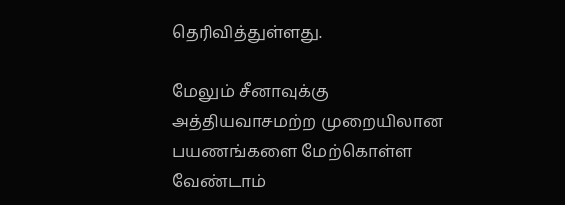தெரிவித்துள்ளது.

மேலும் சீனாவுக்கு அத்தியவாசமற்ற முறையிலான பயணங்களை மேற்கொள்ள வேண்டாம்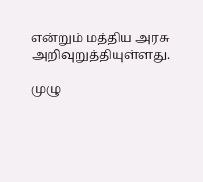என்றும் மத்திய அரசு அறிவுறுத்தியுள்ளது.

முழு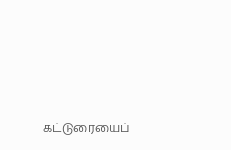கட்டுரையைப்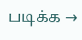படிக்க →